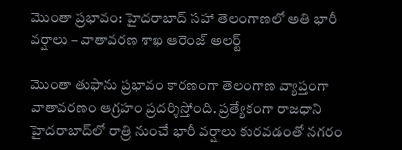మొంతా ప్రభావం: హైదరాబాద్ సహా తెలంగాణలో అతి భారీ వర్షాలు – వాతావరణ శాఖ ఆరెంజ్ అలర్ట్

మొంతా తుఫాను ప్రభావం కారణంగా తెలంగాణ వ్యాప్తంగా వాతావరణం ఆగ్రహం ప్రదర్శిస్తోంది. ప్రత్యేకంగా రాజధాని హైదరాబాద్‌లో రాత్రి నుంచే భారీ వర్షాలు కురవడంతో నగరం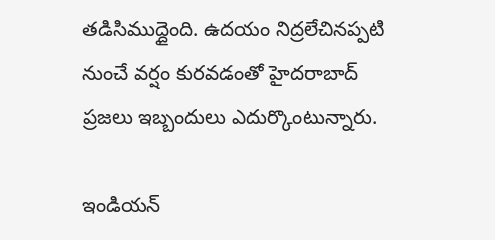తడిసిముద్దైంది. ఉదయం నిద్రలేచినప్పటి నుంచే వర్షం కురవడంతో హైదరాబాద్ ప్రజలు ఇబ్బందులు ఎదుర్కొంటున్నారు.

ఇండియన్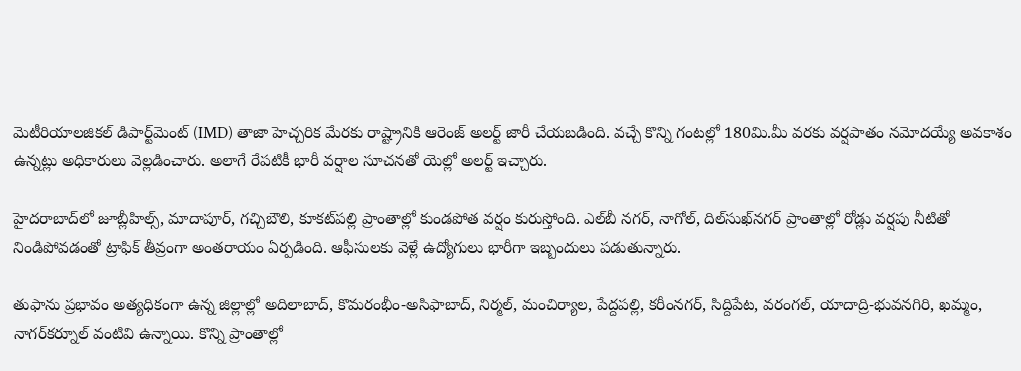మెటీరియాలజికల్ డిపార్ట్‌మెంట్ (IMD) తాజా హెచ్చరిక మేరకు రాష్ట్రానికి ఆరెంజ్ అలర్ట్ జారీ చేయబడింది. వచ్చే కొన్ని గంటల్లో 180మి.మీ వరకు వర్షపాతం నమోదయ్యే అవకాశం ఉన్నట్లు అధికారులు వెల్లడించారు. అలాగే రేపటికీ భారీ వర్షాల సూచనతో యెల్లో అలర్ట్ ఇచ్చారు.

హైదరాబాద్‌లో జూబ్లీహిల్స్, మాదాపూర్, గచ్చిబౌలి, కూకట్‌పల్లి ప్రాంతాల్లో కుండపోత వర్షం కురుస్తోంది. ఎల్‌బీ నగర్, నాగోల్, దిల్‌సుఖ్‌నగర్ ప్రాంతాల్లో రోడ్లు వర్షపు నీటితో నిండిపోవడంతో ట్రాఫిక్ తీవ్రంగా అంతరాయం ఏర్పడింది. ఆఫీసులకు వెళ్లే ఉద్యోగులు భారీగా ఇబ్బందులు పడుతున్నారు.

తుఫాను ప్రభావం అత్యధికంగా ఉన్న జిల్లాల్లో అదిలాబాద్, కొమరంభీం-అసిఫాబాద్, నిర్మల్, మంచిర్యాల, పేద్దపల్లి, కరీంనగర్, సిద్దిపేట, వరంగల్, యాదాద్రి-భువనగిరి, ఖమ్మం, నాగర్‌కర్నూల్ వంటివి ఉన్నాయి. కొన్ని ప్రాంతాల్లో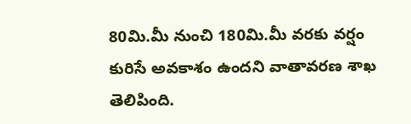80మి.మీ నుంచి 180మి.మీ వరకు వర్షం కురిసే అవకాశం ఉందని వాతావరణ శాఖ తెలిపింది.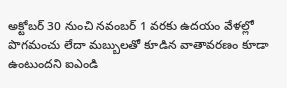అక్టోబర్ 30 నుంచి నవంబర్ 1 వరకు ఉదయం వేళల్లో పొగమంచు లేదా మబ్బులతో కూడిన వాతావరణం కూడా ఉంటుందని ఐఎండి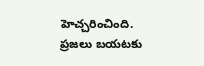హెచ్చరించింది. ప్రజలు బయటకు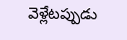వెళ్లేటప్పుడు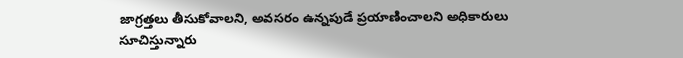జాగ్రత్తలు తీసుకోవాలని, అవసరం ఉన్నపుడే ప్రయాణించాలని అధికారులు సూచిస్తున్నారు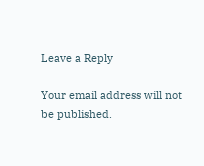Leave a Reply

Your email address will not be published.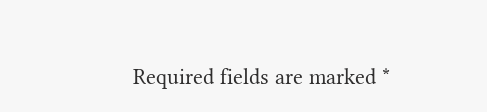Required fields are marked *